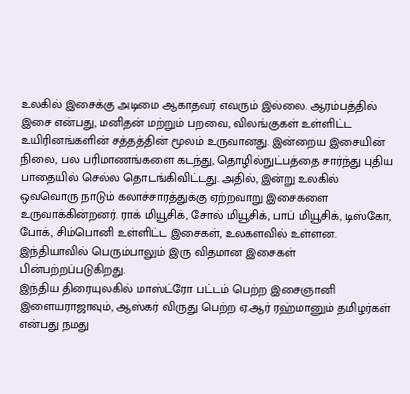உலகில் இசைக்கு அடிமை ஆகாதவர் எவரும் இல்லை. ஆரம்பத்தில் இசை என்பது, மனிதன் மற்றும் பறவை, விலங்குகள் உள்ளிட்ட உயிரினங்களின் சத்தத்தின் மூலம் உருவானது. இன்றைய இசையின் நிலை, பல பரிமாணங்களை கடந்து, தொழில்நுட்பத்தை சார்ந்து புதிய பாதையில் செல்ல தொடங்கிவிட்டது. அதில், இன்று உலகில் ஒவவொரு நாடும் கலாச்சாரத்துக்கு ஏற்றவாறு இசைகளை உருவாக்கின்றனர். ராக் மியூசிக், சோல் மியூசிக், பாப் மியூசிக், டிஸ்கோ, போக், சிம்பொனி உள்ளிட்ட இசைகள், உலகளவில் உள்ளன. இந்தியாவில் பெரும்பாலும் இரு விதமான இசைகள் பின்பற்றப்படுகிறது.
இந்திய திரையுலகில் மாஸ்ட்ரோ பட்டம் பெற்ற இசைஞானி இளையராஜாவும், ஆஸ்கர் விருது பெற்ற ஏ.ஆர் ரஹ்மானும் தமிழர்கள் என்பது நமது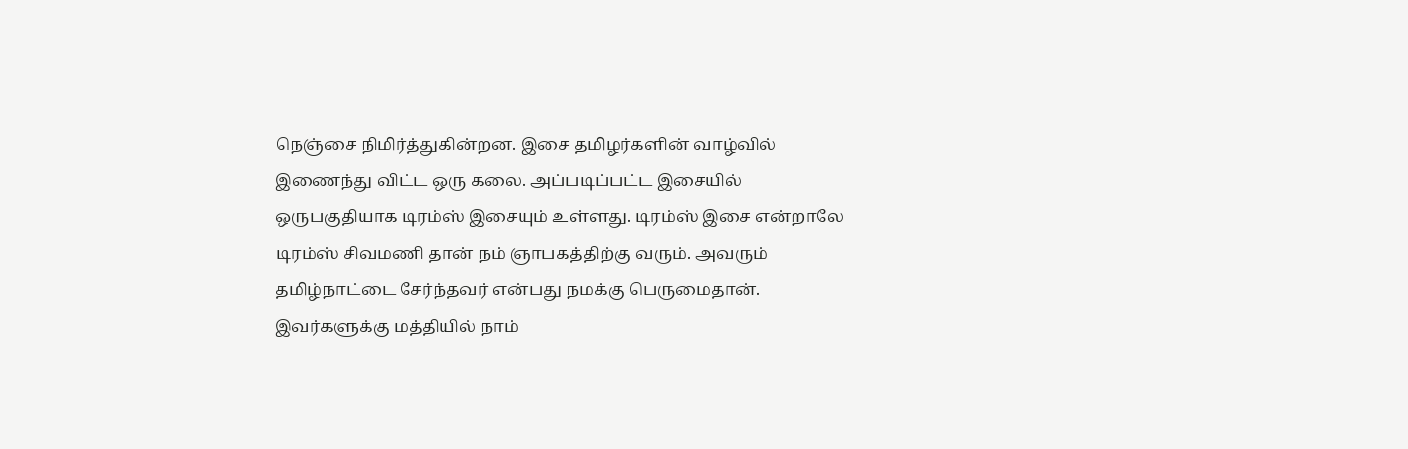நெஞ்சை நிமிர்த்துகின்றன. இசை தமிழர்களின் வாழ்வில் இணைந்து விட்ட ஒரு கலை. அப்படிப்பட்ட இசையில் ஒருபகுதியாக டிரம்ஸ் இசையும் உள்ளது. டிரம்ஸ் இசை என்றாலே டிரம்ஸ் சிவமணி தான் நம் ஞாபகத்திற்கு வரும். அவரும் தமிழ்நாட்டை சேர்ந்தவர் என்பது நமக்கு பெருமைதான். இவர்களுக்கு மத்தியில் நாம்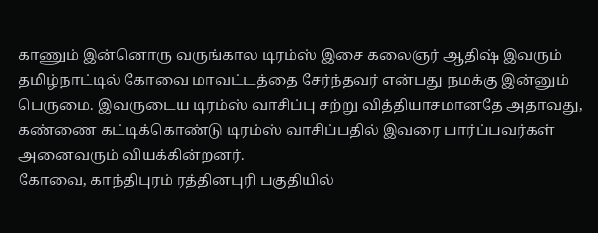காணும் இன்னொரு வருங்கால டிரம்ஸ் இசை கலைஞர் ஆதிஷ் இவரும் தமிழ்நாட்டில் கோவை மாவட்டத்தை சேர்ந்தவர் என்பது நமக்கு இன்னும் பெருமை. இவருடைய டிரம்ஸ் வாசிப்பு சற்று வித்தியாசமானதே அதாவது, கண்ணை கட்டிக்கொண்டு டிரம்ஸ் வாசிப்பதில் இவரை பார்ப்பவர்கள் அனைவரும் வியக்கின்றனர்.
கோவை, காந்திபுரம் ரத்தினபுரி பகுதியில்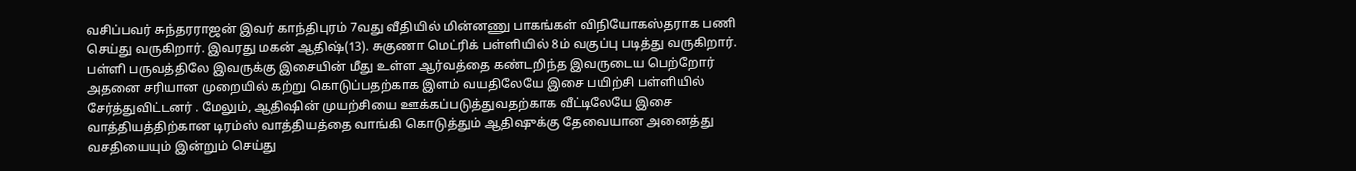வசிப்பவர் சுந்தரராஜன் இவர் காந்திபுரம் 7வது வீதியில் மின்னணு பாகங்கள் விநியோகஸ்தராக பணி செய்து வருகிறார். இவரது மகன் ஆதிஷ்(13). சுகுணா மெட்ரிக் பள்ளியில் 8ம் வகுப்பு படித்து வருகிறார். பள்ளி பருவத்திலே இவருக்கு இசையின் மீது உள்ள ஆர்வத்தை கண்டறிந்த இவருடைய பெற்றோர் அதனை சரியான முறையில் கற்று கொடுப்பதற்காக இளம் வயதிலேயே இசை பயிற்சி பள்ளியில் சேர்த்துவிட்டனர் . மேலும், ஆதிஷின் முயற்சியை ஊக்கப்படுத்துவதற்காக வீட்டிலேயே இசை வாத்தியத்திற்கான டிரம்ஸ் வாத்தியத்தை வாங்கி கொடுத்தும் ஆதிஷுக்கு தேவையான அனைத்து வசதியையும் இன்றும் செய்து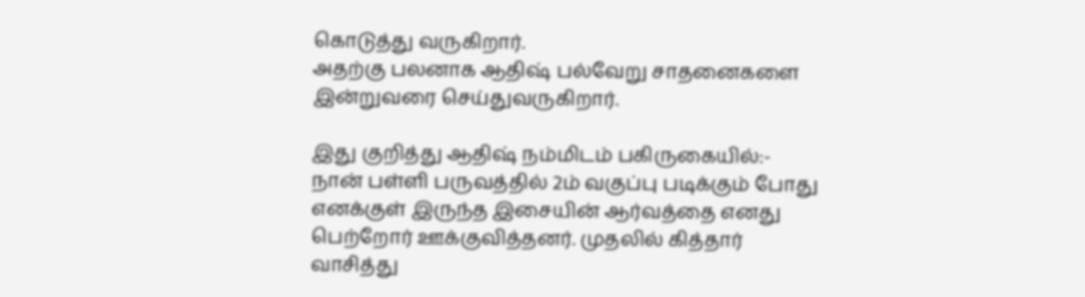கொடுத்து வருகிறார்.
அதற்கு பலனாக ஆதிஷ் பல்வேறு சாதனைகளை இன்றுவரை செய்துவருகிறார்.

இது குறித்து ஆதிஷ் நம்மிடம் பகிருகையில்:-
நான் பள்ளி பருவத்தில் 2ம் வகுப்பு படிக்கும் போது எனக்குள் இருந்த இசையின் ஆர்வத்தை எனது பெற்றோர் ஊக்குவித்தனர். முதலில் கித்தார் வாசித்து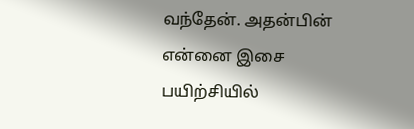வந்தேன். அதன்பின் என்னை இசை பயிற்சியில்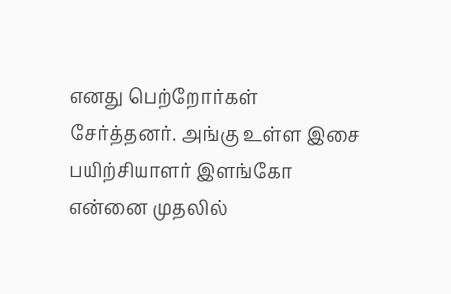எனது பெற்றோர்கள் சேர்த்தனர். அங்கு உள்ள இசை பயிற்சியாளர் இளங்கோ என்னை முதலில்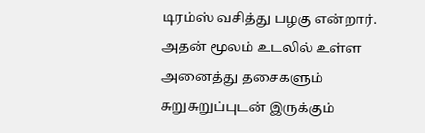டிரம்ஸ் வசித்து பழகு என்றார். அதன் மூலம் உடலில் உள்ள அனைத்து தசைகளும் சுறுசுறுப்புடன் இருக்கும்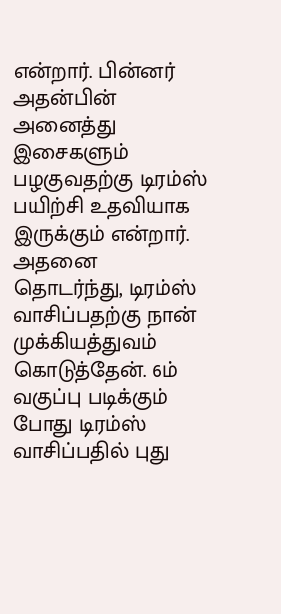என்றார். பின்னர் அதன்பின் அனைத்து இசைகளும் பழகுவதற்கு டிரம்ஸ் பயிற்சி உதவியாக இருக்கும் என்றார். அதனை தொடர்ந்து, டிரம்ஸ் வாசிப்பதற்கு நான் முக்கியத்துவம் கொடுத்தேன். 6ம் வகுப்பு படிக்கும் போது டிரம்ஸ் வாசிப்பதில் புது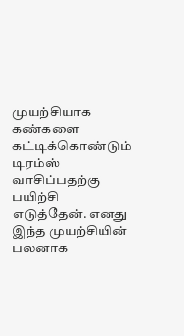முயற்சியாக கண்களை கட்டிக்கொண்டும் டிரம்ஸ் வாசிப்பதற்கு பயிற்சி எடுத்தேன். எனது இந்த முயற்சியின் பலனாக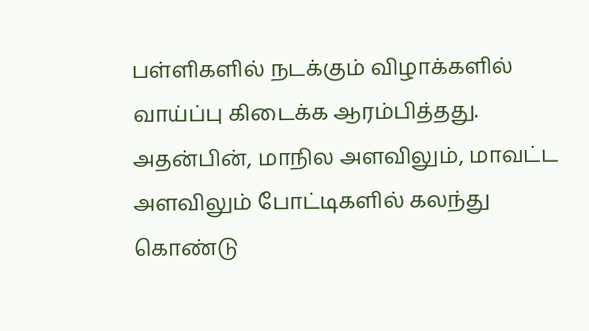பள்ளிகளில் நடக்கும் விழாக்களில் வாய்ப்பு கிடைக்க ஆரம்பித்தது. அதன்பின், மாநில அளவிலும், மாவட்ட அளவிலும் போட்டிகளில் கலந்து கொண்டு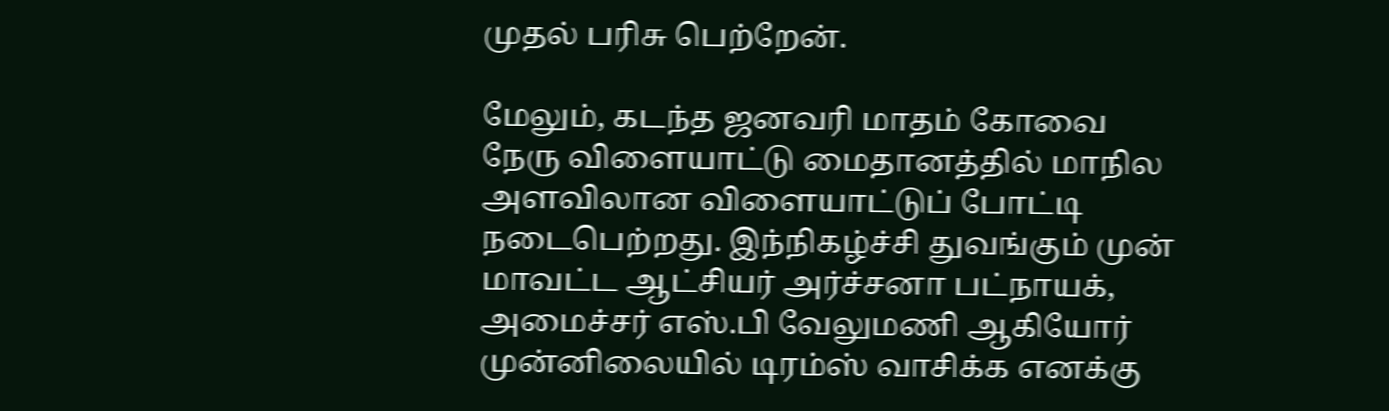முதல் பரிசு பெற்றேன்.

மேலும், கடந்த ஜனவரி மாதம் கோவை நேரு விளையாட்டு மைதானத்தில் மாநில அளவிலான விளையாட்டுப் போட்டி நடைபெற்றது. இந்நிகழ்ச்சி துவங்கும் முன் மாவட்ட ஆட்சியர் அர்ச்சனா பட்நாயக், அமைச்சர் எஸ்.பி வேலுமணி ஆகியோர் முன்னிலையில் டிரம்ஸ் வாசிக்க எனக்கு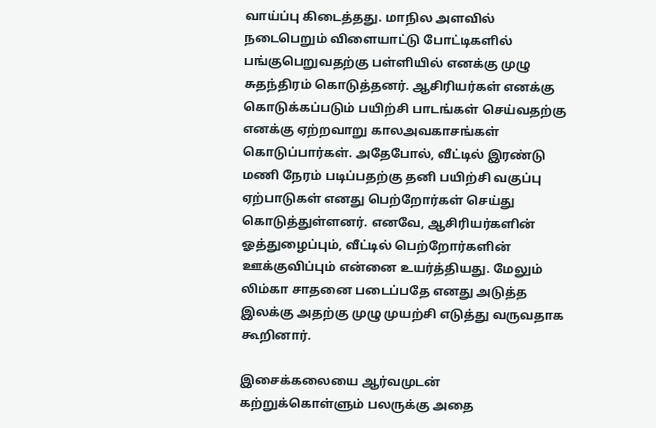வாய்ப்பு கிடைத்தது. மாநில அளவில் நடைபெறும் விளையாட்டு போட்டிகளில் பங்குபெறுவதற்கு பள்ளியில் எனக்கு முழு சுதந்திரம் கொடுத்தனர். ஆசிரியர்கள் எனக்கு கொடுக்கப்படும் பயிற்சி பாடங்கள் செய்வதற்கு எனக்கு ஏற்றவாறு காலஅவகாசங்கள் கொடுப்பார்கள். அதேபோல், வீட்டில் இரண்டு மணி நேரம் படிப்பதற்கு தனி பயிற்சி வகுப்பு ஏற்பாடுகள் எனது பெற்றோர்கள் செய்து கொடுத்துள்ளனர். எனவே, ஆசிரியர்களின் ஓத்துழைப்பும், வீட்டில் பெற்றோர்களின் ஊக்குவிப்பும் என்னை உயர்த்தியது. மேலும் லிம்கா சாதனை படைப்பதே எனது அடுத்த இலக்கு அதற்கு முழு முயற்சி எடுத்து வருவதாக கூறினார்.

இசைக்கலையை ஆர்வமுடன் கற்றுக்கொள்ளும் பலருக்கு அதை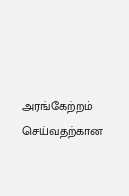அரங்கேற்றம் செய்வதற்கான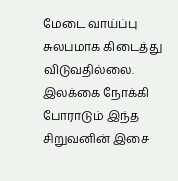மேடை வாய்ப்பு சுலபமாக கிடைத்து விடுவதில்லை. இலக்கை நோக்கி போராடும் இந்த சிறுவனின் இசை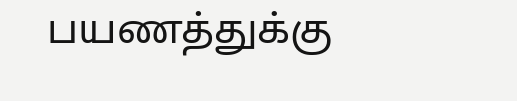பயணத்துக்கு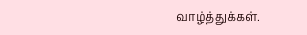வாழ்த்துக்கள்.